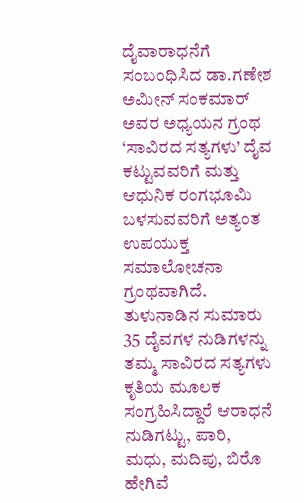ದೈವಾರಾಧನೆಗೆ ಸಂಬಂಧಿಸಿದ ಡಾ.ಗಣೇಶ ಅಮೀನ್ ಸಂಕಮಾರ್ ಅವರ ಅಧ್ಯಯನ ಗ್ರಂಥ ‘ಸಾವಿರದ ಸತ್ಯಗಳು’ ದೈವ ಕಟ್ಟುವವರಿಗೆ ಮತ್ತು ಆಧುನಿಕ ರಂಗಭೂಮಿ ಬಳಸುವವರಿಗೆ ಅತ್ಯಂತ ಉಪಯುಕ್ತ ಸಮಾಲೋಚನಾ ಗ್ರಂಥವಾಗಿದೆ. ತುಳುನಾಡಿನ ಸುಮಾರು 35 ದೈವಗಳ ನುಡಿಗಳನ್ನು ತಮ್ಮ ಸಾವಿರದ ಸತ್ಯಗಳು ಕೃತಿಯ ಮೂಲಕ ಸಂಗ್ರಹಿಸಿದ್ದಾರೆ ಆರಾಧನೆ ನುಡಿಗಟ್ಟು, ಪಾರಿ, ಮಧು, ಮದಿಪು, ಬಿರೊ ಹೇಗಿವೆ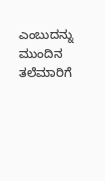ಎಂಬುದನ್ನು ಮುಂದಿನ ತಲೆಮಾರಿಗೆ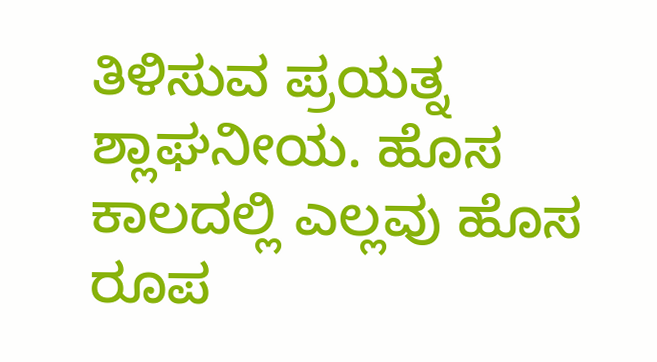ತಿಳಿಸುವ ಪ್ರಯತ್ನ ಶ್ಲಾಘನೀಯ. ಹೊಸ ಕಾಲದಲ್ಲಿ ಎಲ್ಲವು ಹೊಸ ರೂಪ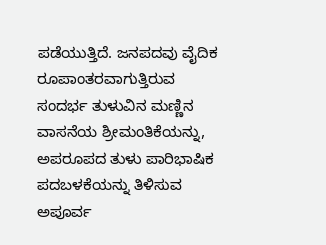ಪಡೆಯುತ್ತಿದೆ. ಜನಪದವು ವೈದಿಕ ರೂಪಾಂತರವಾಗುತ್ತಿರುವ ಸಂದರ್ಭ ತುಳುವಿನ ಮಣ್ಣಿನ ವಾಸನೆಯ ಶ್ರೀಮಂತಿಕೆಯನ್ನು, ಅಪರೂಪದ ತುಳು ಪಾರಿಭಾಷಿಕ ಪದಬಳಕೆಯನ್ನು ತಿಳಿಸುವ ಅಪೂರ್ವ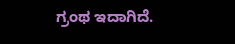ಗ್ರಂಥ ಇದಾಗಿದೆ.